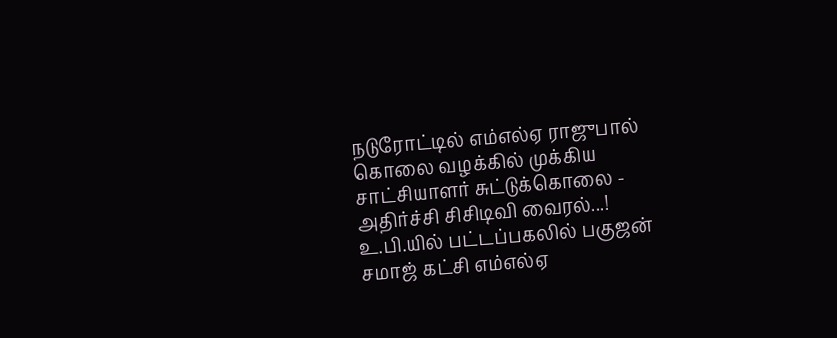நடுரோட்டில் எம்எல்ஏ ராஜுபால் கொலை வழக்கில் முக்கிய சாட்சியாளர் சுட்டுக்கொலை - அதிர்ச்சி சிசிடிவி வைரல்...!
உ.பி.யில் பட்டப்பகலில் பகுஜன் சமாஜ் கட்சி எம்எல்ஏ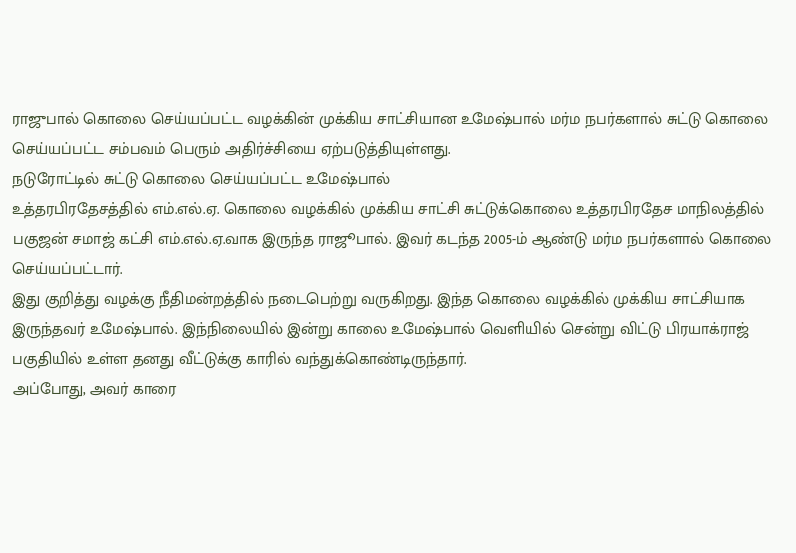ராஜுபால் கொலை செய்யப்பட்ட வழக்கின் முக்கிய சாட்சியான உமேஷ்பால் மர்ம நபர்களால் சுட்டு கொலை செய்யப்பட்ட சம்பவம் பெரும் அதிர்ச்சியை ஏற்படுத்தியுள்ளது.
நடுரோட்டில் சுட்டு கொலை செய்யப்பட்ட உமேஷ்பால்
உத்தரபிரதேசத்தில் எம்.எல்.ஏ. கொலை வழக்கில் முக்கிய சாட்சி சுட்டுக்கொலை உத்தரபிரதேச மாநிலத்தில் பகுஜன் சமாஜ் கட்சி எம்.எல்.ஏ.வாக இருந்த ராஜூபால். இவர் கடந்த 2005-ம் ஆண்டு மர்ம நபர்களால் கொலை செய்யப்பட்டார்.
இது குறித்து வழக்கு நீதிமன்றத்தில் நடைபெற்று வருகிறது. இந்த கொலை வழக்கில் முக்கிய சாட்சியாக இருந்தவர் உமேஷ்பால். இந்நிலையில் இன்று காலை உமேஷ்பால் வெளியில் சென்று விட்டு பிரயாக்ராஜ் பகுதியில் உள்ள தனது வீட்டுக்கு காரில் வந்துக்கொண்டிருந்தார்.
அப்போது, அவர் காரை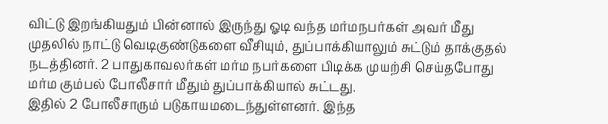விட்டு இறங்கியதும் பின்னால் இருந்து ஓடி வந்த மர்மநபர்கள் அவர் மீது முதலில் நாட்டு வெடிகுண்டுகளை வீசியும், துப்பாக்கியாலும் சுட்டும் தாக்குதல் நடத்தினர். 2 பாதுகாவலர்கள் மர்ம நபர்களை பிடிக்க முயற்சி செய்தபோது மர்ம கும்பல் போலீசார் மீதும் துப்பாக்கியால் சுட்டது.
இதில் 2 போலீசாரும் படுகாயமடைந்துள்ளனர். இந்த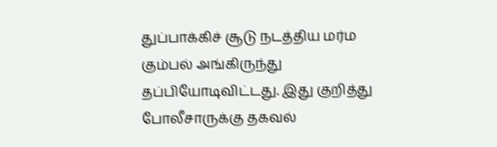துப்பாக்கிச் சூடு நடத்திய மர்ம கும்பல் அங்கிருந்து தப்பியோடிவிட்டது. இது குறித்து போலீசாருக்கு தகவல்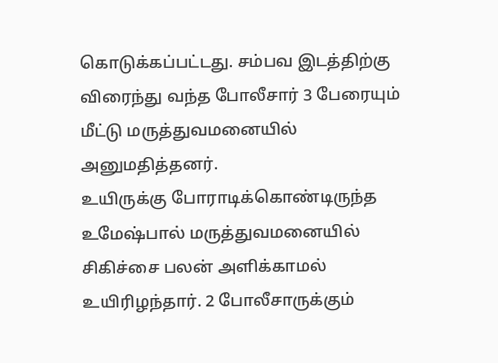கொடுக்கப்பட்டது. சம்பவ இடத்திற்கு விரைந்து வந்த போலீசார் 3 பேரையும் மீட்டு மருத்துவமனையில் அனுமதித்தனர்.
உயிருக்கு போராடிக்கொண்டிருந்த உமேஷ்பால் மருத்துவமனையில் சிகிச்சை பலன் அளிக்காமல் உயிரிழந்தார். 2 போலீசாருக்கும்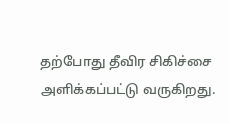தற்போது தீவிர சிகிச்சை அளிக்கப்பட்டு வருகிறது.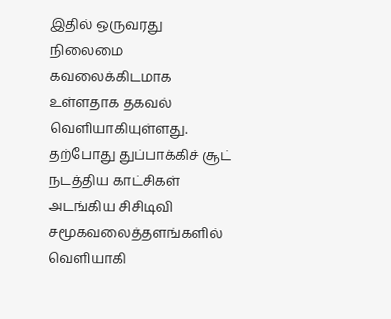இதில் ஒருவரது நிலைமை கவலைக்கிடமாக உள்ளதாக தகவல் வெளியாகியுள்ளது.
தற்போது துப்பாக்கிச் சூட் நடத்திய காட்சிகள் அடங்கிய சிசிடிவி சமூகவலைத்தளங்களில் வெளியாகி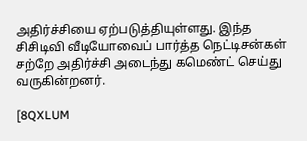அதிர்ச்சியை ஏற்படுத்தியுள்ளது. இந்த சிசிடிவி வீடியோவைப் பார்த்த நெட்டிசன்கள் சற்றே அதிர்ச்சி அடைந்து கமெண்ட் செய்து வருகின்றனர்.

[8QXLUM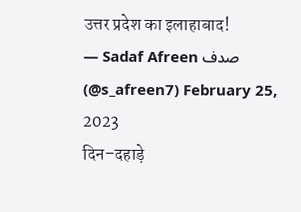उत्तर प्रदेश का इलाहाबाद!
— Sadaf Afreen صدف (@s_afreen7) February 25, 2023
दिन–दहाड़े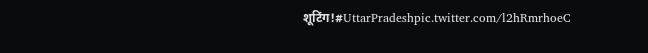शूटिंग!#UttarPradeshpic.twitter.com/l2hRmrhoeC